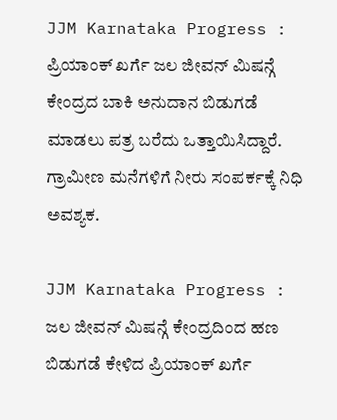JJM Karnataka Progress : ಪ್ರಿಯಾಂಕ್ ಖರ್ಗೆ ಜಲ ಜೀವನ್ ಮಿಷನ್ಗೆ ಕೇಂದ್ರದ ಬಾಕಿ ಅನುದಾನ ಬಿಡುಗಡೆ ಮಾಡಲು ಪತ್ರ ಬರೆದು ಒತ್ತಾಯಿಸಿದ್ದಾರೆ. ಗ್ರಾಮೀಣ ಮನೆಗಳಿಗೆ ನೀರು ಸಂಪರ್ಕಕ್ಕೆ ನಿಧಿ ಅವಶ್ಯಕ.

JJM Karnataka Progress : ಜಲ ಜೀವನ್ ಮಿಷನ್ಗೆ ಕೇಂದ್ರದಿಂದ ಹಣ ಬಿಡುಗಡೆ ಕೇಳಿದ ಪ್ರಿಯಾಂಕ್ ಖರ್ಗೆ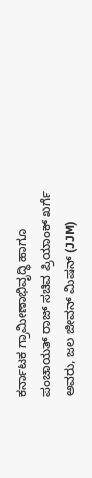ಕರ್ನಾಟಕ ಗ್ರಾಮೀಣಾಭಿವೃದ್ಧಿ ಹಾಗೂ ಪಂಚಾಯತ್ ರಾಜ್ ಸಚಿವ ಪ್ರಿಯಾಂಕ್ ಖರ್ಗೆ ಅವರು, ಜಲ ಜೀವನ್ ಮಿಷನ್ (JJM)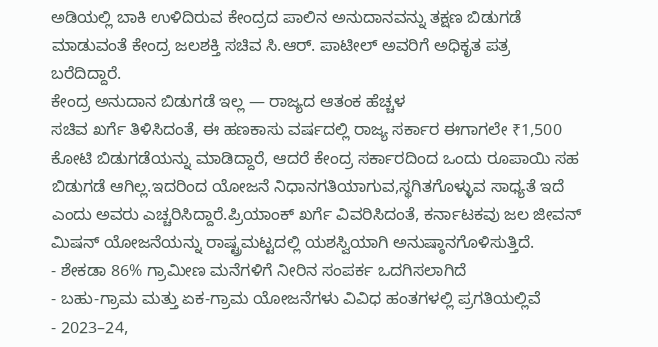ಅಡಿಯಲ್ಲಿ ಬಾಕಿ ಉಳಿದಿರುವ ಕೇಂದ್ರದ ಪಾಲಿನ ಅನುದಾನವನ್ನು ತಕ್ಷಣ ಬಿಡುಗಡೆ ಮಾಡುವಂತೆ ಕೇಂದ್ರ ಜಲಶಕ್ತಿ ಸಚಿವ ಸಿ.ಆರ್. ಪಾಟೀಲ್ ಅವರಿಗೆ ಅಧಿಕೃತ ಪತ್ರ ಬರೆದಿದ್ದಾರೆ.
ಕೇಂದ್ರ ಅನುದಾನ ಬಿಡುಗಡೆ ಇಲ್ಲ — ರಾಜ್ಯದ ಆತಂಕ ಹೆಚ್ಚಳ
ಸಚಿವ ಖರ್ಗೆ ತಿಳಿಸಿದಂತೆ, ಈ ಹಣಕಾಸು ವರ್ಷದಲ್ಲಿ ರಾಜ್ಯ ಸರ್ಕಾರ ಈಗಾಗಲೇ ₹1,500 ಕೋಟಿ ಬಿಡುಗಡೆಯನ್ನು ಮಾಡಿದ್ದಾರೆ, ಆದರೆ ಕೇಂದ್ರ ಸರ್ಕಾರದಿಂದ ಒಂದು ರೂಪಾಯಿ ಸಹ ಬಿಡುಗಡೆ ಆಗಿಲ್ಲ.ಇದರಿಂದ ಯೋಜನೆ ನಿಧಾನಗತಿಯಾಗುವ,ಸ್ಥಗಿತಗೊಳ್ಳುವ ಸಾಧ್ಯತೆ ಇದೆ ಎಂದು ಅವರು ಎಚ್ಚರಿಸಿದ್ದಾರೆ.ಪ್ರಿಯಾಂಕ್ ಖರ್ಗೆ ವಿವರಿಸಿದಂತೆ, ಕರ್ನಾಟಕವು ಜಲ ಜೀವನ್ ಮಿಷನ್ ಯೋಜನೆಯನ್ನು ರಾಷ್ಟ್ರಮಟ್ಟದಲ್ಲಿ ಯಶಸ್ವಿಯಾಗಿ ಅನುಷ್ಠಾನಗೊಳಿಸುತ್ತಿದೆ.
- ಶೇಕಡಾ 86% ಗ್ರಾಮೀಣ ಮನೆಗಳಿಗೆ ನೀರಿನ ಸಂಪರ್ಕ ಒದಗಿಸಲಾಗಿದೆ
- ಬಹು-ಗ್ರಾಮ ಮತ್ತು ಏಕ-ಗ್ರಾಮ ಯೋಜನೆಗಳು ವಿವಿಧ ಹಂತಗಳಲ್ಲಿ ಪ್ರಗತಿಯಲ್ಲಿವೆ
- 2023–24,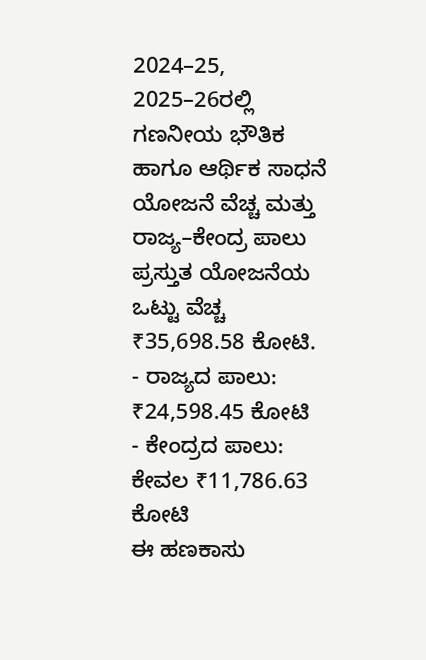2024–25, 2025–26ರಲ್ಲಿ ಗಣನೀಯ ಭೌತಿಕ ಹಾಗೂ ಆರ್ಥಿಕ ಸಾಧನೆ
ಯೋಜನೆ ವೆಚ್ಚ ಮತ್ತು ರಾಜ್ಯ–ಕೇಂದ್ರ ಪಾಲು
ಪ್ರಸ್ತುತ ಯೋಜನೆಯ ಒಟ್ಟು ವೆಚ್ಚ ₹35,698.58 ಕೋಟಿ.
- ರಾಜ್ಯದ ಪಾಲು: ₹24,598.45 ಕೋಟಿ
- ಕೇಂದ್ರದ ಪಾಲು: ಕೇವಲ ₹11,786.63 ಕೋಟಿ
ಈ ಹಣಕಾಸು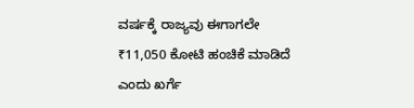ವರ್ಷಕ್ಕೆ ರಾಜ್ಯವು ಈಗಾಗಲೇ ₹11,050 ಕೋಟಿ ಹಂಚಿಕೆ ಮಾಡಿದೆ ಎಂದು ಖರ್ಗೆ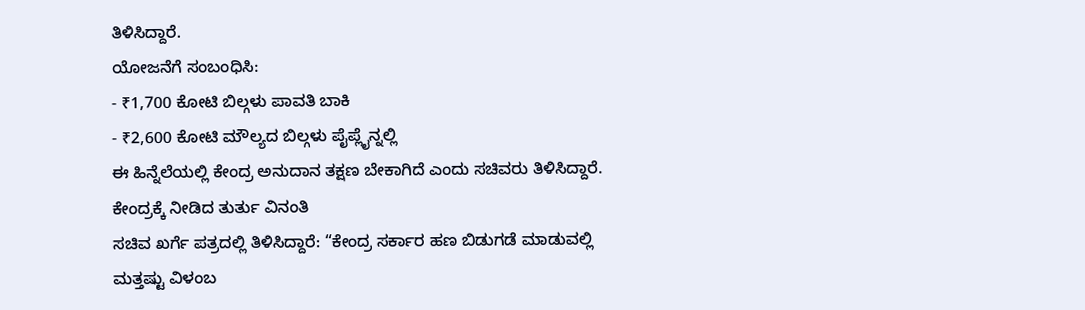ತಿಳಿಸಿದ್ದಾರೆ.
ಯೋಜನೆಗೆ ಸಂಬಂಧಿಸಿ:
- ₹1,700 ಕೋಟಿ ಬಿಲ್ಗಳು ಪಾವತಿ ಬಾಕಿ
- ₹2,600 ಕೋಟಿ ಮೌಲ್ಯದ ಬಿಲ್ಗಳು ಪೈಪ್ಲೈನ್ನಲ್ಲಿ
ಈ ಹಿನ್ನೆಲೆಯಲ್ಲಿ ಕೇಂದ್ರ ಅನುದಾನ ತಕ್ಷಣ ಬೇಕಾಗಿದೆ ಎಂದು ಸಚಿವರು ತಿಳಿಸಿದ್ದಾರೆ.
ಕೇಂದ್ರಕ್ಕೆ ನೀಡಿದ ತುರ್ತು ವಿನಂತಿ
ಸಚಿವ ಖರ್ಗೆ ಪತ್ರದಲ್ಲಿ ತಿಳಿಸಿದ್ದಾರೆ: “ಕೇಂದ್ರ ಸರ್ಕಾರ ಹಣ ಬಿಡುಗಡೆ ಮಾಡುವಲ್ಲಿ ಮತ್ತಷ್ಟು ವಿಳಂಬ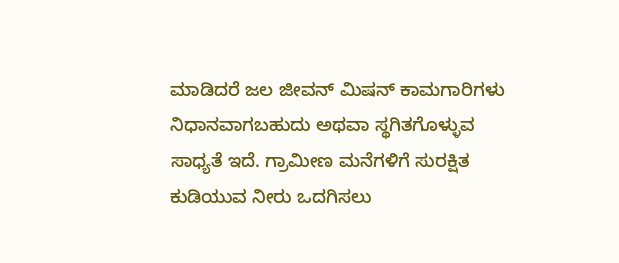ಮಾಡಿದರೆ ಜಲ ಜೀವನ್ ಮಿಷನ್ ಕಾಮಗಾರಿಗಳು ನಿಧಾನವಾಗಬಹುದು ಅಥವಾ ಸ್ಥಗಿತಗೊಳ್ಳುವ ಸಾಧ್ಯತೆ ಇದೆ. ಗ್ರಾಮೀಣ ಮನೆಗಳಿಗೆ ಸುರಕ್ಷಿತ ಕುಡಿಯುವ ನೀರು ಒದಗಿಸಲು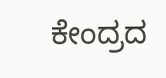ಕೇಂದ್ರದ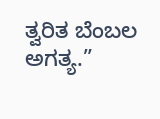ತ್ವರಿತ ಬೆಂಬಲ ಅಗತ್ಯ.”